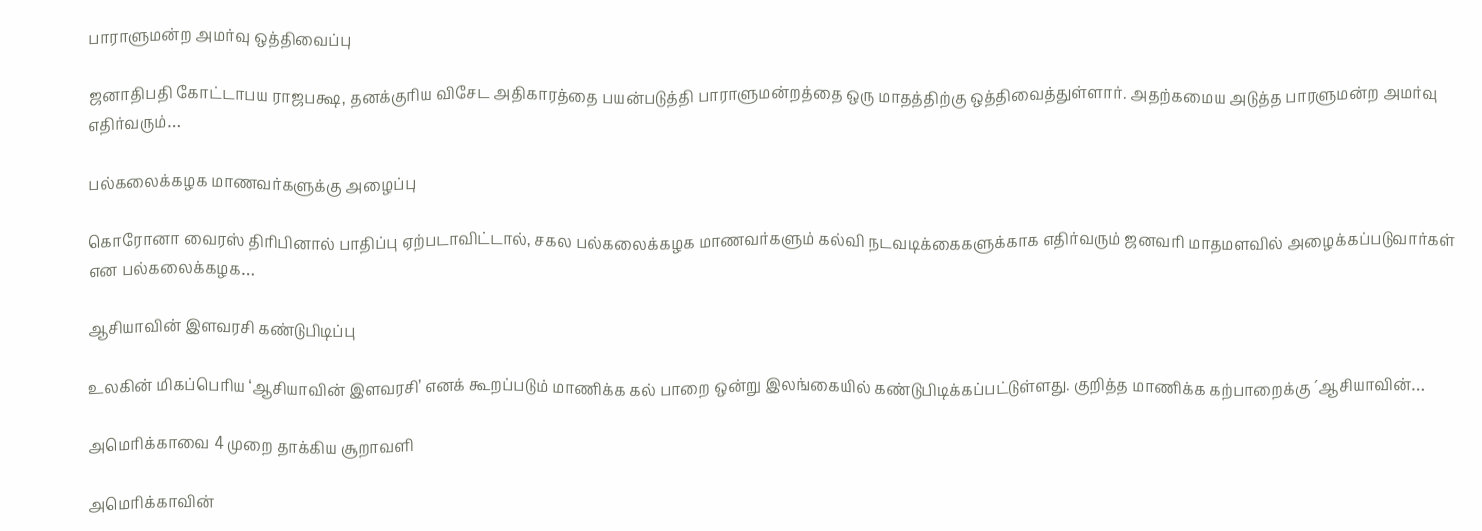பாராளுமன்ற அமர்வு ஒத்திவைப்பு

ஜனாதிபதி கோட்டாபய ராஜபக்ஷ, தனக்குரிய விசேட அதிகாரத்தை பயன்படுத்தி பாராளுமன்றத்தை ஒரு மாதத்திற்கு ஒத்திவைத்துள்ளார். அதற்கமைய அடுத்த பாரளுமன்ற அமர்வு எதிர்வரும்…

பல்கலைக்கழக மாணவர்களுக்கு அழைப்பு

கொரோனா வைரஸ் திரிபினால் பாதிப்பு ஏற்படாவிட்டால், சகல பல்கலைக்கழக மாணவர்களும் கல்வி நடவடிக்கைகளுக்காக எதிர்வரும் ஜனவரி மாதமளவில் அழைக்கப்படுவார்கள் என பல்கலைக்கழக…

ஆசியாவின் இளவரசி கண்டுபிடிப்பு

உலகின் மிகப்பெரிய ‘ஆசியாவின் இளவரசி’ எனக் கூறப்படும் மாணிக்க கல் பாறை ஒன்று இலங்கையில் கண்டுபிடிக்கப்பட்டுள்ளது. குறித்த மாணிக்க கற்பாறைக்கு ´ஆசியாவின்…

அமெரிக்காவை 4 முறை தாக்கிய சூறாவளி

அமெரிக்காவின்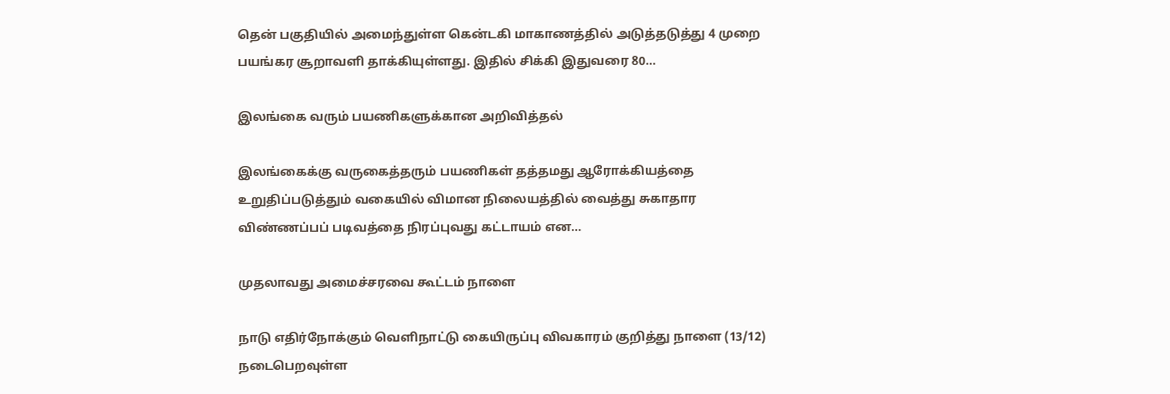தென் பகுதியில் அமைந்துள்ள கென்டகி மாகாணத்தில் அடுத்தடுத்து 4 முறை பயங்கர சூறாவளி தாக்கியுள்ளது. இதில் சிக்கி இதுவரை 80…

இலங்கை வரும் பயணிகளுக்கான அறிவித்தல்

இலங்கைக்கு வருகைத்தரும் பயணிகள் தத்தமது ஆரோக்கியத்தை உறுதிப்படுத்தும் வகையில் விமான நிலையத்தில் வைத்து சுகாதார விண்ணப்பப் படிவத்தை நிரப்புவது கட்டாயம் என…

முதலாவது அமைச்சரவை கூட்டம் நாளை

நாடு எதிர்நோக்கும் வெளிநாட்டு கையிருப்பு விவகாரம் குறித்து நாளை (13/12) நடைபெறவுள்ள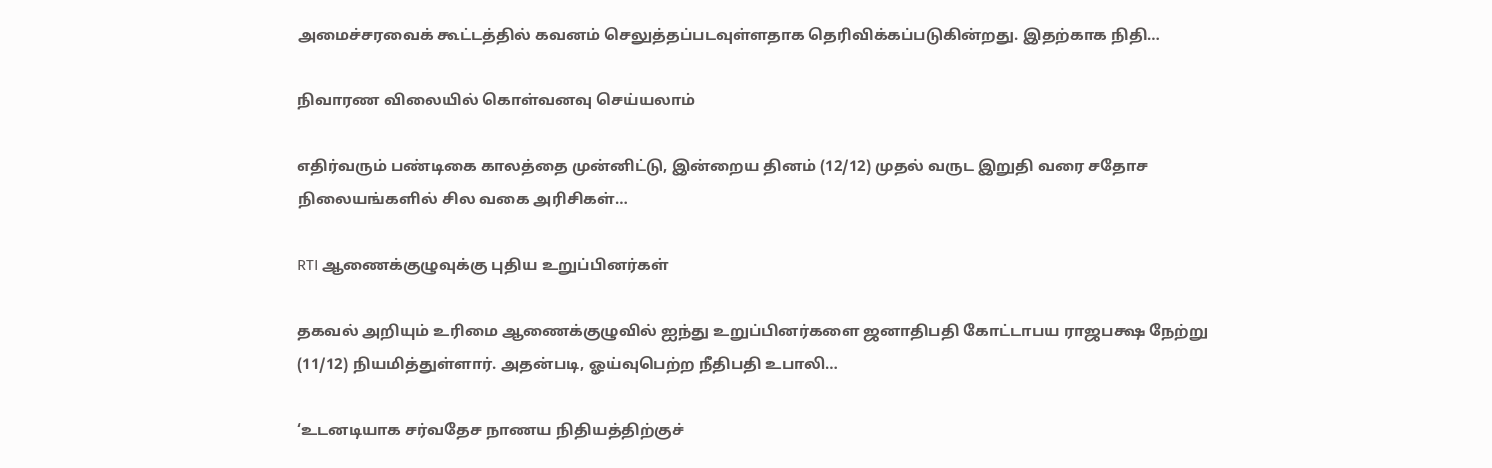அமைச்சரவைக் கூட்டத்தில் கவனம் செலுத்தப்படவுள்ளதாக தெரிவிக்கப்படுகின்றது. இதற்காக நிதி…

நிவாரண விலையில் கொள்வனவு செய்யலாம்

எதிர்வரும் பண்டிகை காலத்தை முன்னிட்டு, இன்றைய தினம் (12/12) முதல் வருட இறுதி வரை சதோச நிலையங்களில் சில வகை அரிசிகள்…

RTI ஆணைக்குழுவுக்கு புதிய உறுப்பினர்கள்

தகவல் அறியும் உரிமை ஆணைக்குழுவில் ஐந்து உறுப்பினர்களை ஜனாதிபதி கோட்டாபய ராஜபக்ஷ நேற்று (11/12) நியமித்துள்ளார். அதன்படி, ஓய்வுபெற்ற நீதிபதி உபாலி…

‘உடனடியாக சர்வதேச நாணய நிதியத்திற்குச்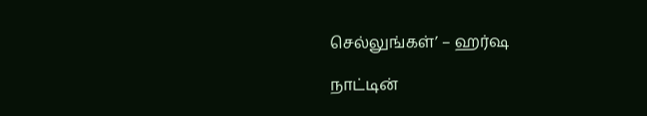செல்லுங்கள்’ – ஹர்ஷ

நாட்டின்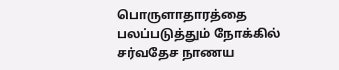பொருளாதாரத்தை பலப்படுத்தும் நோக்கில் சர்வதேச நாணய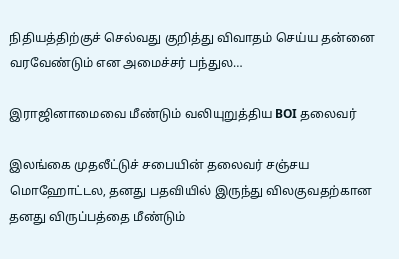நிதியத்திற்குச் செல்வது குறித்து விவாதம் செய்ய தன்னை வரவேண்டும் என அமைச்சர் பந்துல…

இராஜினாமைவை மீண்டும் வலியுறுத்திய BOI தலைவர்

இலங்கை முதலீட்டுச் சபையின் தலைவர் சஞ்சய மொஹோட்டல, தனது பதவியில் இருந்து விலகுவதற்கான தனது விருப்பத்தை மீண்டும்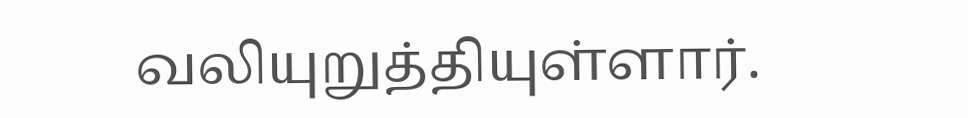வலியுறுத்தியுள்ளார்.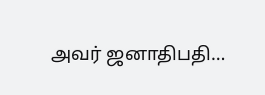அவர் ஜனாதிபதி…